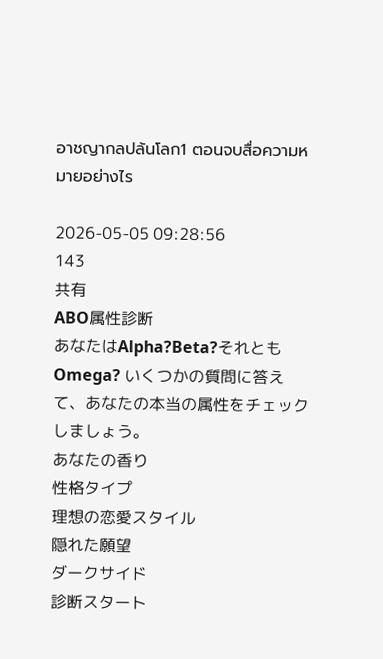อาชญากลปล้นโลก1 ตอนจบสื่อความหมายอย่างไร

2026-05-05 09:28:56
143
共有
ABO属性診断
あなたはAlpha?Beta?それともOmega? いくつかの質問に答えて、あなたの本当の属性をチェックしましょう。
あなたの香り
性格タイプ
理想の恋愛スタイル
隠れた願望
ダークサイド
診断スタート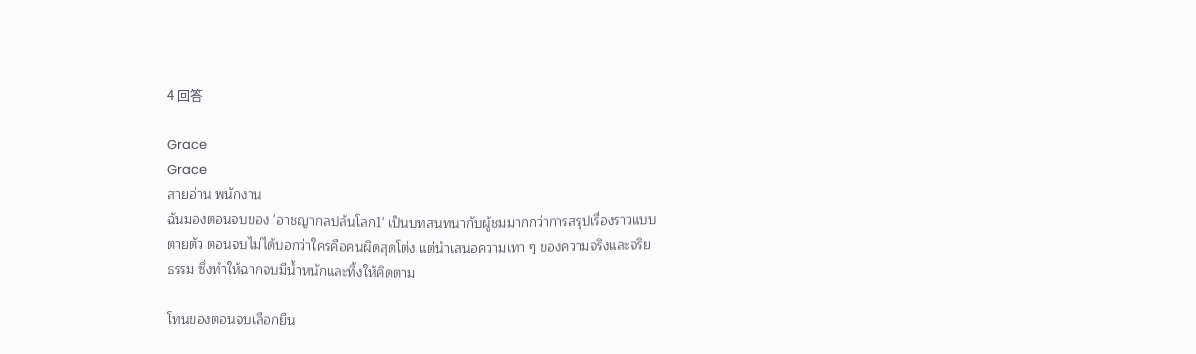4 回答

Grace
Grace
สายอ่าน พนักงาน
ฉันมองตอนจบของ 'อาชญากลปล้นโลก1' เป็นบทสนทนากับผู้ชมมากกว่าการสรุปเรื่องราวแบบตายตัว ตอนจบไม่ได้บอกว่าใครคือคนผิดสุดโต่ง แต่นำเสนอความเทา ๆ ของความจริงและจริยธรรม ซึ่งทำให้ฉากจบมีน้ำหนักและทิ้งให้คิดตาม

โทนของตอนจบเลือกยืน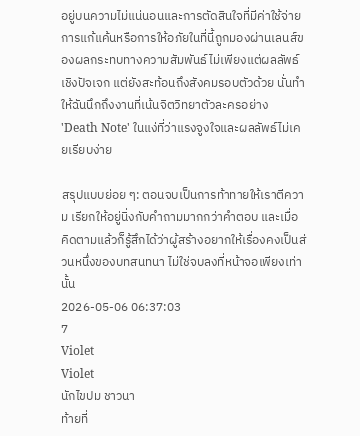อยู่บนความไม่แน่นอนและการตัดสินใจที่มีค่าใช้จ่าย การแก้แค้นหรือการให้อภัยในที่นี้ถูกมองผ่านเลนส์ของผลกระทบทางความสัมพันธ์ ไม่เพียงแต่ผลลัพธ์เชิงปัจเจก แต่ยังสะท้อนถึงสังคมรอบตัวด้วย นั่นทำให้ฉันนึกถึงงานที่เน้นจิตวิทยาตัวละครอย่าง 'Death Note' ในแง่ที่ว่าแรงจูงใจและผลลัพธ์ไม่เคยเรียบง่าย

สรุปแบบย่อย ๆ: ตอนจบเป็นการท้าทายให้เราตีความ เรียกให้อยู่นิ่งกับคำถามมากกว่าคำตอบ และเมื่อคิดตามแล้วก็รู้สึกได้ว่าผู้สร้างอยากให้เรื่องคงเป็นส่วนหนึ่งของบทสนทนา ไม่ใช่จบลงที่หน้าจอเพียงเท่านั้น
2026-05-06 06:37:03
7
Violet
Violet
นักไขปม ชาวนา
ท้ายที่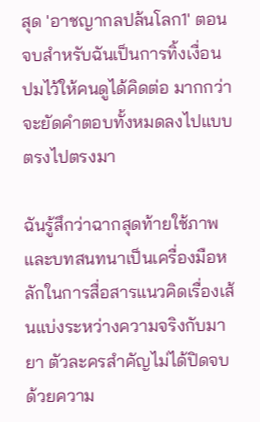สุด 'อาชญากลปล้นโลก1' ตอนจบสำหรับฉันเป็นการทิ้งเงื่อนปมไว้ให้คนดูได้คิดต่อ มากกว่าจะยัดคำตอบทั้งหมดลงไปแบบตรงไปตรงมา

ฉันรู้สึกว่าฉากสุดท้ายใช้ภาพและบทสนทนาเป็นเครื่องมือหลักในการสื่อสารแนวคิดเรื่องเส้นแบ่งระหว่างความจริงกับมายา ตัวละครสำคัญไม่ได้ปิดจบด้วยความ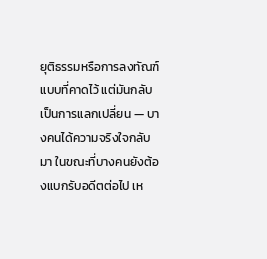ยุติธรรมหรือการลงทัณฑ์แบบที่คาดไว้ แต่มันกลับเป็นการแลกเปลี่ยน — บางคนได้ความจริงใจกลับมา ในขณะที่บางคนยังต้องแบกรับอดีตต่อไป เห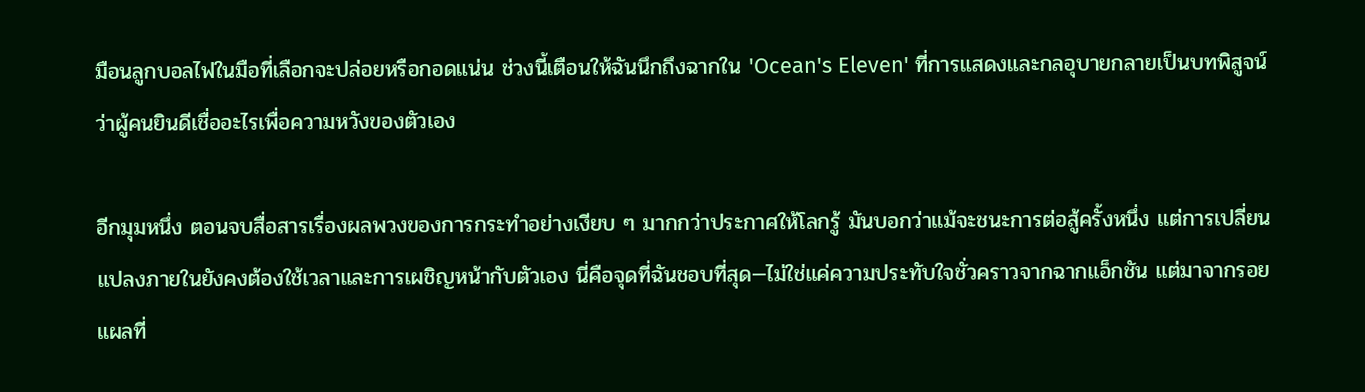มือนลูกบอลไฟในมือที่เลือกจะปล่อยหรือกอดแน่น ช่วงนี้เตือนให้ฉันนึกถึงฉากใน 'Ocean's Eleven' ที่การแสดงและกลอุบายกลายเป็นบทพิสูจน์ว่าผู้คนยินดีเชื่ออะไรเพื่อความหวังของตัวเอง

อีกมุมหนึ่ง ตอนจบสื่อสารเรื่องผลพวงของการกระทำอย่างเงียบ ๆ มากกว่าประกาศให้โลกรู้ มันบอกว่าแม้จะชนะการต่อสู้ครั้งหนึ่ง แต่การเปลี่ยนแปลงภายในยังคงต้องใช้เวลาและการเผชิญหน้ากับตัวเอง นี่คือจุดที่ฉันชอบที่สุด—ไม่ใช่แค่ความประทับใจชั่วคราวจากฉากแอ็กชัน แต่มาจากรอยแผลที่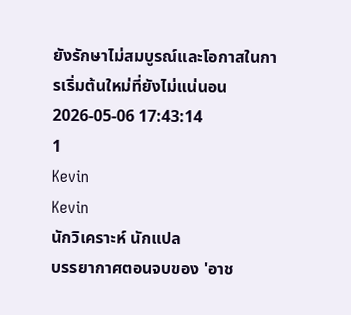ยังรักษาไม่สมบูรณ์และโอกาสในการเริ่มต้นใหม่ที่ยังไม่แน่นอน
2026-05-06 17:43:14
1
Kevin
Kevin
นักวิเคราะห์ นักแปล
บรรยากาศตอนจบของ 'อาช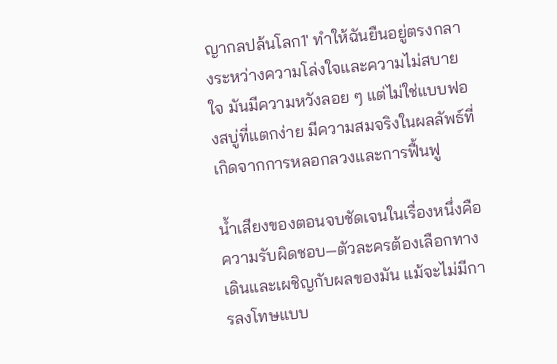ญากลปล้นโลก1' ทำให้ฉันยืนอยู่ตรงกลางระหว่างความโล่งใจและความไม่สบายใจ มันมีความหวังลอย ๆ แต่ไม่ใช่แบบฟองสบู่ที่แตกง่าย มีความสมจริงในผลลัพธ์ที่เกิดจากการหลอกลวงและการฟื้นฟู

น้ำเสียงของตอนจบชัดเจนในเรื่องหนึ่งคือความรับผิดชอบ—ตัวละครต้องเลือกทางเดินและเผชิญกับผลของมัน แม้จะไม่มีการลงโทษแบบ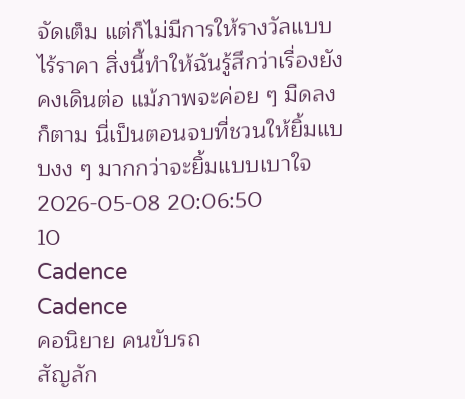จัดเต็ม แต่ก็ไม่มีการให้รางวัลแบบไร้ราคา สิ่งนี้ทำให้ฉันรู้สึกว่าเรื่องยังคงเดินต่อ แม้ภาพจะค่อย ๆ มืดลงก็ตาม นี่เป็นตอนจบที่ชวนให้ยิ้มแบบงง ๆ มากกว่าจะยิ้มแบบเบาใจ
2026-05-08 20:06:50
10
Cadence
Cadence
คอนิยาย คนขับรถ
สัญลัก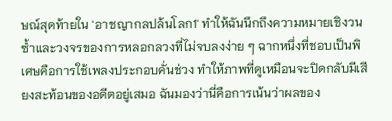ษณ์สุดท้ายใน 'อาชญากลปล้นโลก1' ทำให้ฉันนึกถึงความหมายเชิงวนซ้ำและวงจรของการหลอกลวงที่ไม่จบลงง่าย ๆ ฉากหนึ่งที่ชอบเป็นพิเศษคือการใช้เพลงประกอบคั่นช่วง ทำให้ภาพที่ดูเหมือนจะปิดกลับมีเสียงสะท้อนของอดีตอยู่เสมอ ฉันมองว่านี่คือการเน้นว่าผลของ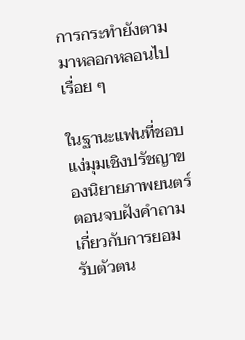การกระทำยังตามมาหลอกหลอนไปเรื่อย ๆ

ในฐานะแฟนที่ชอบแง่มุมเชิงปรัชญาของนิยายภาพยนตร์ ตอนจบฝังคำถามเกี่ยวกับการยอมรับตัวตน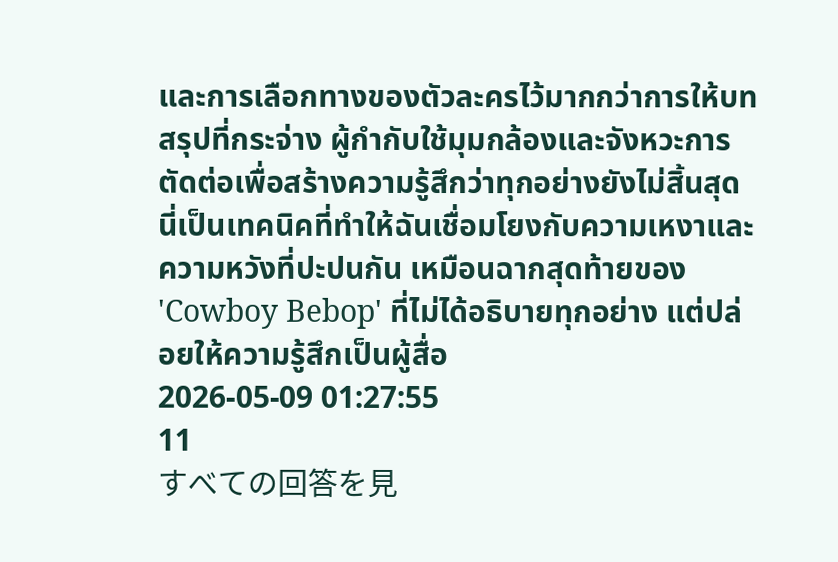และการเลือกทางของตัวละครไว้มากกว่าการให้บทสรุปที่กระจ่าง ผู้กำกับใช้มุมกล้องและจังหวะการตัดต่อเพื่อสร้างความรู้สึกว่าทุกอย่างยังไม่สิ้นสุด นี่เป็นเทคนิคที่ทำให้ฉันเชื่อมโยงกับความเหงาและความหวังที่ปะปนกัน เหมือนฉากสุดท้ายของ 'Cowboy Bebop' ที่ไม่ได้อธิบายทุกอย่าง แต่ปล่อยให้ความรู้สึกเป็นผู้สื่อ
2026-05-09 01:27:55
11
すべての回答を見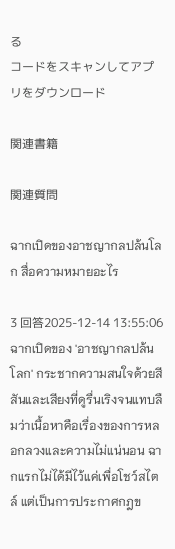る
コードをスキャンしてアプリをダウンロード

関連書籍

関連質問

ฉากเปิดของอาชญากลปล้นโลก สื่อความหมายอะไร

3 回答2025-12-14 13:55:06
ฉากเปิดของ 'อาชญากลปล้นโลก' กระชากความสนใจด้วยสีสันและเสียงที่ดูรื่นเริงจนแทบลืมว่าเนื้อหาคือเรื่องของการหลอกลวงและความไม่แน่นอน ฉากแรกไม่ได้มีไว้แค่เพื่อโชว์สไตล์ แต่เป็นการประกาศกฎข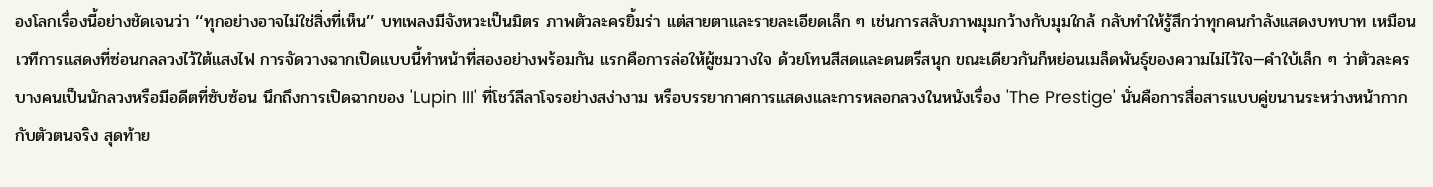องโลกเรื่องนี้อย่างชัดเจนว่า ‘‘ทุกอย่างอาจไม่ใช่สิ่งที่เห็น’’ บทเพลงมีจังหวะเป็นมิตร ภาพตัวละครยิ้มร่า แต่สายตาและรายละเอียดเล็ก ๆ เช่นการสลับภาพมุมกว้างกับมุมใกล้ กลับทำให้รู้สึกว่าทุกคนกำลังแสดงบทบาท เหมือนเวทีการแสดงที่ซ่อนกลลวงไว้ใต้แสงไฟ การจัดวางฉากเปิดแบบนี้ทำหน้าที่สองอย่างพร้อมกัน แรกคือการล่อให้ผู้ชมวางใจ ด้วยโทนสีสดและดนตรีสนุก ขณะเดียวกันก็หย่อนเมล็ดพันธุ์ของความไม่ไว้ใจ—คำใบ้เล็ก ๆ ว่าตัวละครบางคนเป็นนักลวงหรือมีอดีตที่ซับซ้อน นึกถึงการเปิดฉากของ 'Lupin III' ที่โชว์ลีลาโจรอย่างสง่างาม หรือบรรยากาศการแสดงและการหลอกลวงในหนังเรื่อง 'The Prestige' นั่นคือการสื่อสารแบบคู่ขนานระหว่างหน้ากากกับตัวตนจริง สุดท้าย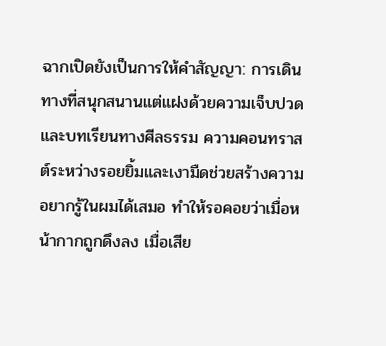ฉากเปิดยังเป็นการให้คำสัญญา: การเดินทางที่สนุกสนานแต่แฝงด้วยความเจ็บปวดและบทเรียนทางศีลธรรม ความคอนทราสต์ระหว่างรอยยิ้มและเงามืดช่วยสร้างความอยากรู้ในผมได้เสมอ ทำให้รอคอยว่าเมื่อหน้ากากถูกดึงลง เมื่อเสีย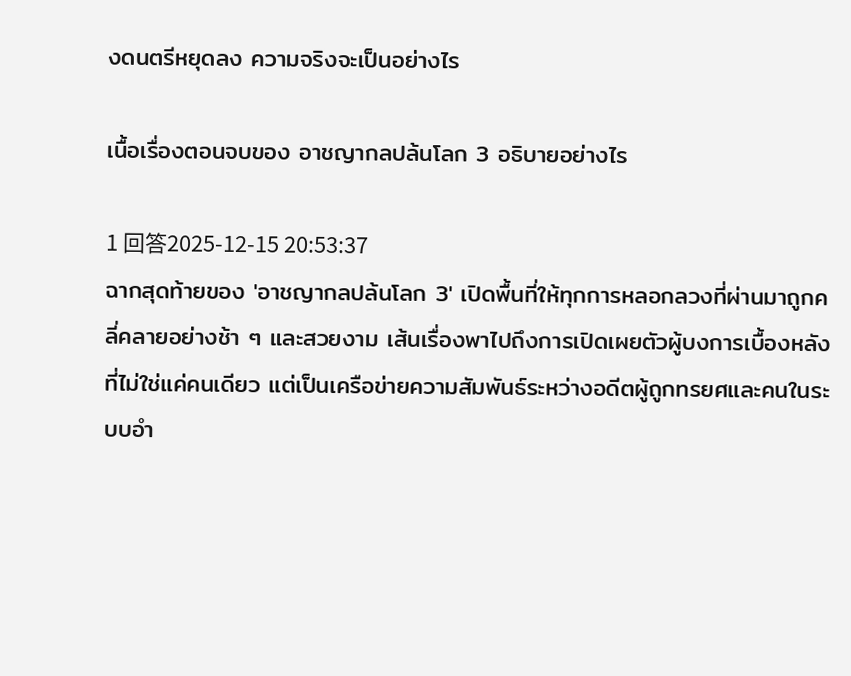งดนตรีหยุดลง ความจริงจะเป็นอย่างไร

เนื้อเรื่องตอนจบของ อาชญากลปล้นโลก 3 อธิบายอย่างไร

1 回答2025-12-15 20:53:37
ฉากสุดท้ายของ 'อาชญากลปล้นโลก 3' เปิดพื้นที่ให้ทุกการหลอกลวงที่ผ่านมาถูกคลี่คลายอย่างช้า ๆ และสวยงาม เส้นเรื่องพาไปถึงการเปิดเผยตัวผู้บงการเบื้องหลังที่ไม่ใช่แค่คนเดียว แต่เป็นเครือข่ายความสัมพันธ์ระหว่างอดีตผู้ถูกทรยศและคนในระบบอำ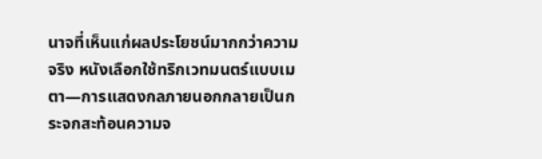นาจที่เห็นแก่ผลประโยชน์มากกว่าความจริง หนังเลือกใช้ทริกเวทมนตร์แบบเมตา—การแสดงกลภายนอกกลายเป็นกระจกสะท้อนความจ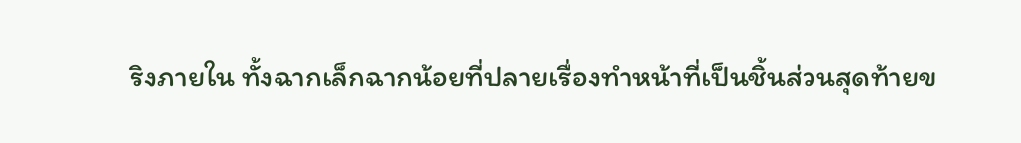ริงภายใน ทั้งฉากเล็กฉากน้อยที่ปลายเรื่องทำหน้าที่เป็นชิ้นส่วนสุดท้ายข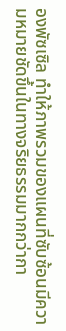องพัซเซิล ทำให้ภาพรวมของแผนที่ซับซ้อนมีความหมายชัดขึ้นในทางจริยธรรมมากกว่ากา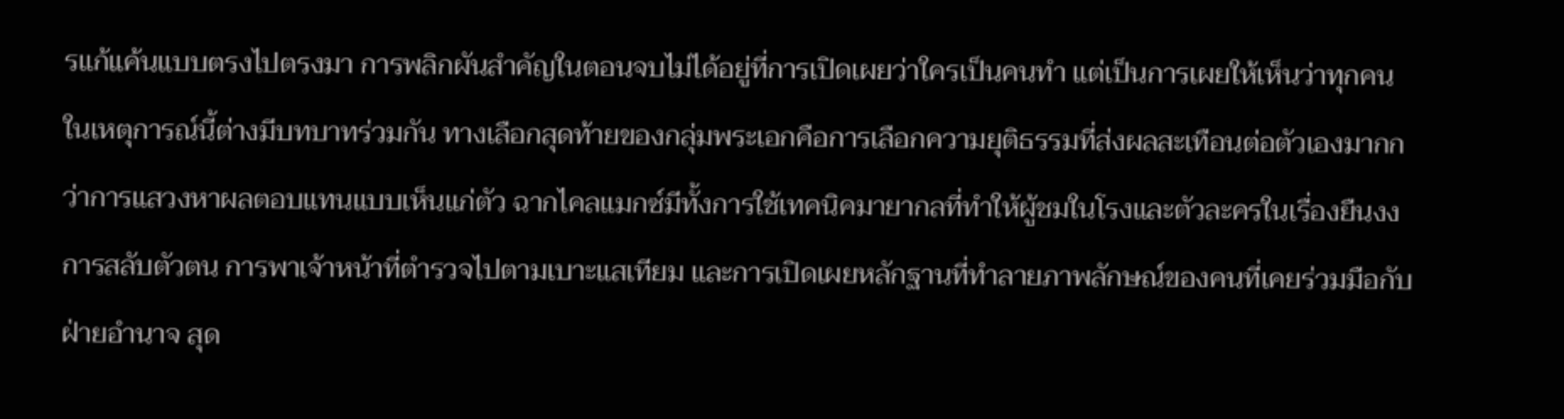รแก้แค้นแบบตรงไปตรงมา การพลิกผันสำคัญในตอนจบไม่ได้อยู่ที่การเปิดเผยว่าใครเป็นคนทำ แต่เป็นการเผยให้เห็นว่าทุกคนในเหตุการณ์นี้ต่างมีบทบาทร่วมกัน ทางเลือกสุดท้ายของกลุ่มพระเอกคือการเลือกความยุติธรรมที่ส่งผลสะเทือนต่อตัวเองมากกว่าการแสวงหาผลตอบแทนแบบเห็นแก่ตัว ฉากไคลแมกซ์มีทั้งการใช้เทคนิคมายากลที่ทำให้ผู้ชมในโรงและตัวละครในเรื่องยืนงง การสลับตัวตน การพาเจ้าหน้าที่ตำรวจไปตามเบาะแสเทียม และการเปิดเผยหลักฐานที่ทำลายภาพลักษณ์ของคนที่เคยร่วมมือกับฝ่ายอำนาจ สุด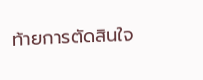ท้ายการตัดสินใจ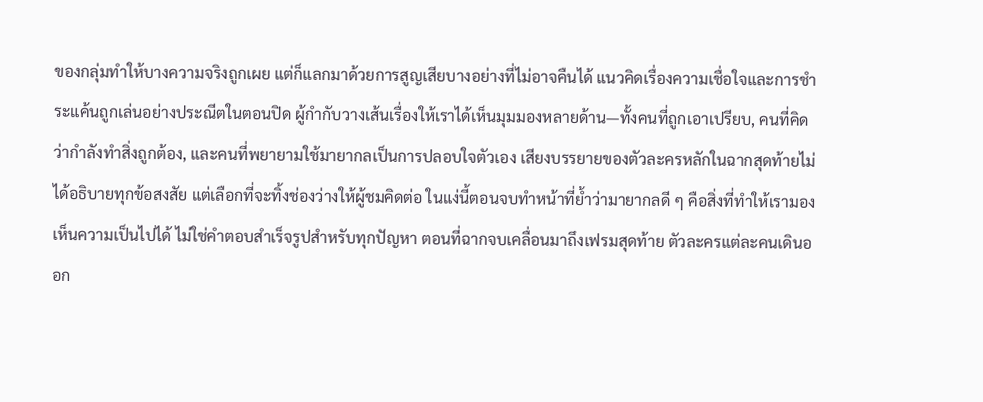ของกลุ่มทำให้บางความจริงถูกเผย แต่ก็แลกมาด้วยการสูญเสียบางอย่างที่ไม่อาจคืนได้ แนวคิดเรื่องความเชื่อใจและการชำระแค้นถูกเล่นอย่างประณีตในตอนปิด ผู้กำกับวางเส้นเรื่องให้เราได้เห็นมุมมองหลายด้าน—ทั้งคนที่ถูกเอาเปรียบ, คนที่คิดว่ากำลังทำสิ่งถูกต้อง, และคนที่พยายามใช้มายากลเป็นการปลอบใจตัวเอง เสียงบรรยายของตัวละครหลักในฉากสุดท้ายไม่ได้อธิบายทุกข้อสงสัย แต่เลือกที่จะทิ้งช่องว่างให้ผู้ชมคิดต่อ ในแง่นี้ตอนจบทำหน้าที่ย้ำว่ามายากลดี ๆ คือสิ่งที่ทำให้เรามองเห็นความเป็นไปได้ ไม่ใช่คำตอบสำเร็จรูปสำหรับทุกปัญหา ตอนที่ฉากจบเคลื่อนมาถึงเฟรมสุดท้าย ตัวละครแต่ละคนเดินออก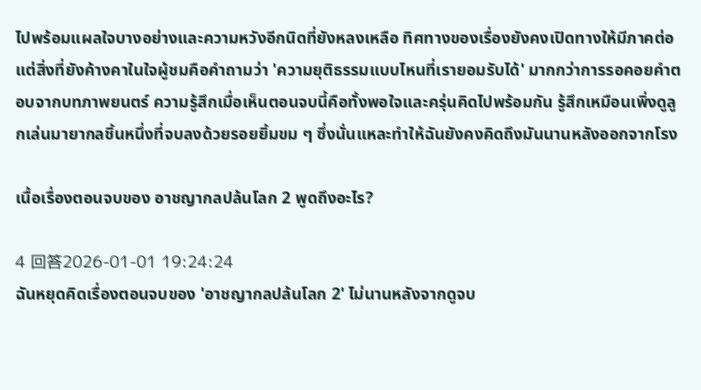ไปพร้อมแผลใจบางอย่างและความหวังอีกนิดที่ยังหลงเหลือ ทิศทางของเรื่องยังคงเปิดทางให้มีภาคต่อ แต่สิ่งที่ยังค้างคาในใจผู้ชมคือคำถามว่า 'ความยุติธรรมแบบไหนที่เรายอมรับได้' มากกว่าการรอคอยคำตอบจากบทภาพยนตร์ ความรู้สึกเมื่อเห็นตอนจบนี้คือทั้งพอใจและครุ่นคิดไปพร้อมกัน รู้สึกเหมือนเพิ่งดูลูกเล่นมายากลชิ้นหนึ่งที่จบลงด้วยรอยยิ้มขม ๆ ซึ่งนั่นแหละทำให้ฉันยังคงคิดถึงมันนานหลังออกจากโรง

เนื้อเรื่องตอนจบของ อาชญากลปล้นโลก 2 พูดถึงอะไร?

4 回答2026-01-01 19:24:24
ฉันหยุดคิดเรื่องตอนจบของ 'อาชญากลปล้นโลก 2' ไม่นานหลังจากดูจบ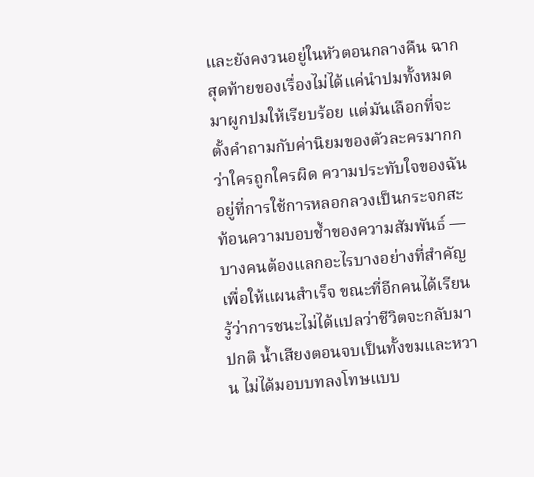และยังคงวนอยู่ในหัวตอนกลางคืน ฉากสุดท้ายของเรื่องไม่ได้แค่นำปมทั้งหมดมาผูกปมให้เรียบร้อย แต่มันเลือกที่จะตั้งคำถามกับค่านิยมของตัวละครมากกว่าใครถูกใครผิด ความประทับใจของฉันอยู่ที่การใช้การหลอกลวงเป็นกระจกสะท้อนความบอบช้ำของความสัมพันธ์ — บางคนต้องแลกอะไรบางอย่างที่สำคัญเพื่อให้แผนสำเร็จ ขณะที่อีกคนได้เรียนรู้ว่าการชนะไม่ได้แปลว่าชีวิตจะกลับมาปกติ น้ำเสียงตอนจบเป็นทั้งขมและหวาน ไม่ได้มอบบทลงโทษแบบ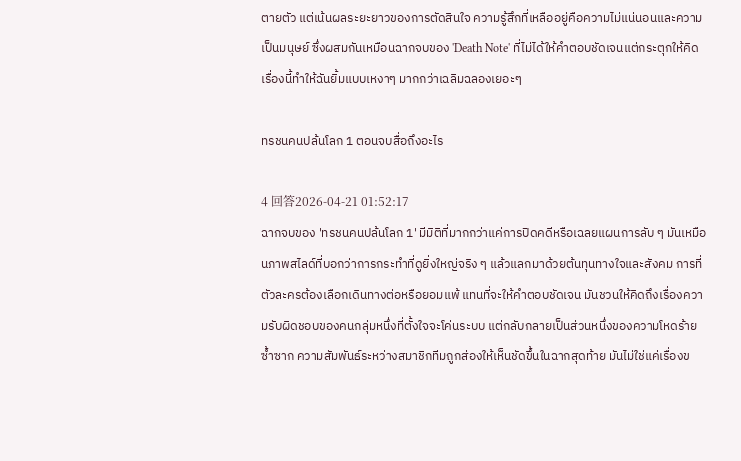ตายตัว แต่เน้นผลระยะยาวของการตัดสินใจ ความรู้สึกที่เหลืออยู่คือความไม่แน่นอนและความเป็นมนุษย์ ซึ่งผสมกันเหมือนฉากจบของ 'Death Note' ที่ไม่ได้ให้คำตอบชัดเจนแต่กระตุกให้คิด เรื่องนี้ทำให้ฉันยิ้มแบบเหงาๆ มากกว่าเฉลิมฉลองเยอะๆ

ทรชนคนปล้นโลก 1 ตอนจบสื่อถึงอะไร

4 回答2026-04-21 01:52:17
ฉากจบของ 'ทรชนคนปล้นโลก 1' มีมิติที่มากกว่าแค่การปิดคดีหรือเฉลยแผนการลับ ๆ มันเหมือนภาพสไลด์ที่บอกว่าการกระทำที่ดูยิ่งใหญ่จริง ๆ แล้วแลกมาด้วยต้นทุนทางใจและสังคม การที่ตัวละครต้องเลือกเดินทางต่อหรือยอมแพ้ แทนที่จะให้คำตอบชัดเจน มันชวนให้คิดถึงเรื่องความรับผิดชอบของคนกลุ่มหนึ่งที่ตั้งใจจะโค่นระบบ แต่กลับกลายเป็นส่วนหนึ่งของความโหดร้ายซ้ำซาก ความสัมพันธ์ระหว่างสมาชิกทีมถูกส่องให้เห็นชัดขึ้นในฉากสุดท้าย มันไม่ใช่แค่เรื่องข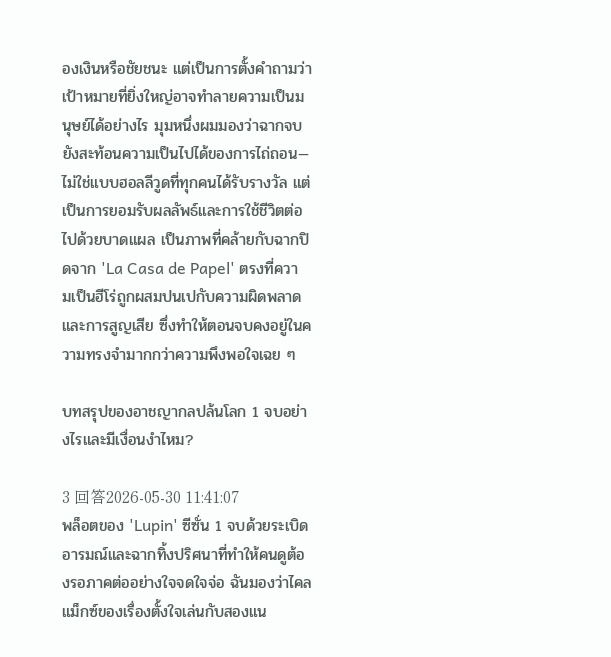องเงินหรือชัยชนะ แต่เป็นการตั้งคำถามว่าเป้าหมายที่ยิ่งใหญ่อาจทำลายความเป็นมนุษย์ได้อย่างไร มุมหนึ่งผมมองว่าฉากจบยังสะท้อนความเป็นไปได้ของการไถ่ถอน—ไม่ใช่แบบฮอลลีวูดที่ทุกคนได้รับรางวัล แต่เป็นการยอมรับผลลัพธ์และการใช้ชีวิตต่อไปด้วยบาดแผล เป็นภาพที่คล้ายกับฉากปิดจาก 'La Casa de Papel' ตรงที่ความเป็นฮีโร่ถูกผสมปนเปกับความผิดพลาดและการสูญเสีย ซึ่งทำให้ตอนจบคงอยู่ในความทรงจำมากกว่าความพึงพอใจเฉย ๆ

บทสรุปของอาชญากลปล้นโลก 1 จบอย่างไรและมีเงื่อนงำไหม?

3 回答2026-05-30 11:41:07
พล็อตของ 'Lupin' ซีซั่น 1 จบด้วยระเบิดอารมณ์และฉากทิ้งปริศนาที่ทำให้คนดูต้องรอภาคต่ออย่างใจจดใจจ่อ ฉันมองว่าไคลแม็กซ์ของเรื่องตั้งใจเล่นกับสองแน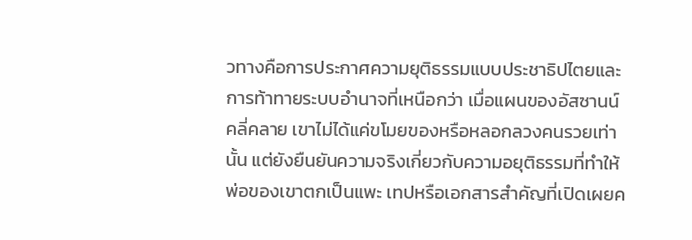วทางคือการประกาศความยุติธรรมแบบประชาธิปไตยและการท้าทายระบบอำนาจที่เหนือกว่า เมื่อแผนของอัสซานน์คลี่คลาย เขาไม่ได้แค่ขโมยของหรือหลอกลวงคนรวยเท่านั้น แต่ยังยืนยันความจริงเกี่ยวกับความอยุติธรรมที่ทำให้พ่อของเขาตกเป็นแพะ เทปหรือเอกสารสำคัญที่เปิดเผยค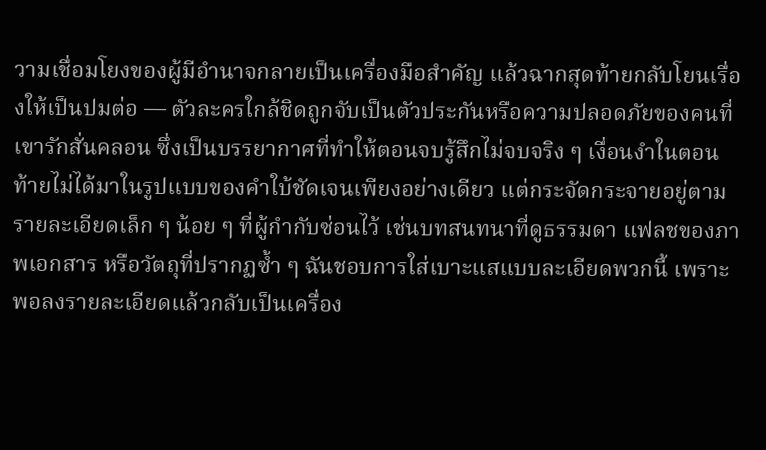วามเชื่อมโยงของผู้มีอำนาจกลายเป็นเครื่องมือสำคัญ แล้วฉากสุดท้ายกลับโยนเรื่องให้เป็นปมต่อ — ตัวละครใกล้ชิดถูกจับเป็นตัวประกันหรือความปลอดภัยของคนที่เขารักสั่นคลอน ซึ่งเป็นบรรยากาศที่ทำให้ตอนจบรู้สึกไม่จบจริง ๆ เงื่อนงำในตอนท้ายไม่ได้มาในรูปแบบของคำใบ้ชัดเจนเพียงอย่างเดียว แต่กระจัดกระจายอยู่ตามรายละเอียดเล็ก ๆ น้อย ๆ ที่ผู้กำกับซ่อนไว้ เช่นบทสนทนาที่ดูธรรมดา แฟลชของภาพเอกสาร หรือวัตถุที่ปรากฏซ้ำ ๆ ฉันชอบการใส่เบาะแสแบบละเอียดพวกนี้ เพราะพอลงรายละเอียดแล้วกลับเป็นเครื่อง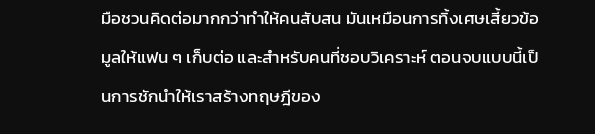มือชวนคิดต่อมากกว่าทำให้คนสับสน มันเหมือนการทิ้งเศษเสี้ยวข้อมูลให้แฟน ๆ เก็บต่อ และสำหรับคนที่ชอบวิเคราะห์ ตอนจบแบบนี้เป็นการชักนำให้เราสร้างทฤษฎีของ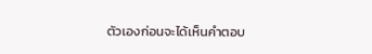ตัวเองก่อนจะได้เห็นคำตอบ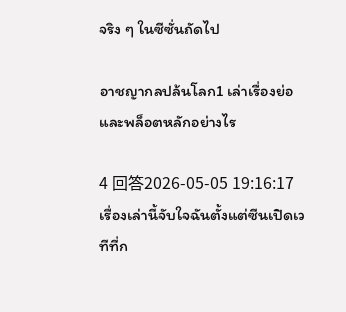จริง ๆ ในซีซั่นถัดไป

อาชญากลปล้นโลก1 เล่าเรื่องย่อและพล็อตหลักอย่างไร

4 回答2026-05-05 19:16:17
เรื่องเล่านี้จับใจฉันตั้งแต่ซีนเปิดเวทีที่ก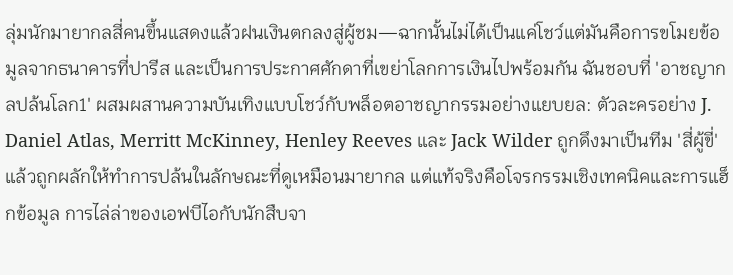ลุ่มนักมายากลสี่คนขึ้นแสดงแล้วฝนเงินตกลงสู่ผู้ชม—ฉากนั้นไม่ได้เป็นแค่โชว์แต่มันคือการขโมยข้อมูลจากธนาคารที่ปารีส และเป็นการประกาศศักดาที่เขย่าโลกการเงินไปพร้อมกัน ฉันชอบที่ 'อาชญากลปล้นโลก1' ผสมผสานความบันเทิงแบบโชว์กับพล็อตอาชญากรรมอย่างแยบยล: ตัวละครอย่าง J. Daniel Atlas, Merritt McKinney, Henley Reeves และ Jack Wilder ถูกดึงมาเป็นทีม 'สี่ผู้ขี่' แล้วถูกผลักให้ทำการปล้นในลักษณะที่ดูเหมือนมายากล แต่แท้จริงคือโจรกรรมเชิงเทคนิคและการแฮ็กข้อมูล การไล่ล่าของเอฟบีไอกับนักสืบจา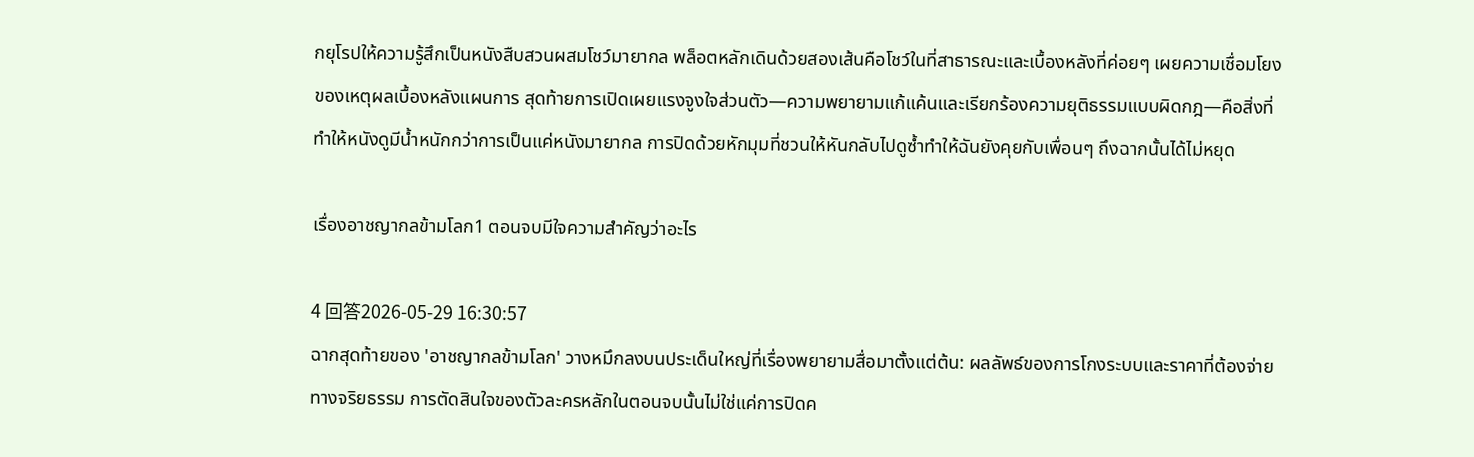กยุโรปให้ความรู้สึกเป็นหนังสืบสวนผสมโชว์มายากล พล็อตหลักเดินด้วยสองเส้นคือโชว์ในที่สาธารณะและเบื้องหลังที่ค่อยๆ เผยความเชื่อมโยงของเหตุผลเบื้องหลังแผนการ สุดท้ายการเปิดเผยแรงจูงใจส่วนตัว—ความพยายามแก้แค้นและเรียกร้องความยุติธรรมแบบผิดกฎ—คือสิ่งที่ทำให้หนังดูมีน้ำหนักกว่าการเป็นแค่หนังมายากล การปิดด้วยหักมุมที่ชวนให้หันกลับไปดูซ้ำทำให้ฉันยังคุยกับเพื่อนๆ ถึงฉากนั้นได้ไม่หยุด

เรื่องอาชญากลข้ามโลก1 ตอนจบมีใจความสำคัญว่าอะไร

4 回答2026-05-29 16:30:57
ฉากสุดท้ายของ 'อาชญากลข้ามโลก' วางหมึกลงบนประเด็นใหญ่ที่เรื่องพยายามสื่อมาตั้งแต่ต้น: ผลลัพธ์ของการโกงระบบและราคาที่ต้องจ่ายทางจริยธรรม การตัดสินใจของตัวละครหลักในตอนจบนั้นไม่ใช่แค่การปิดค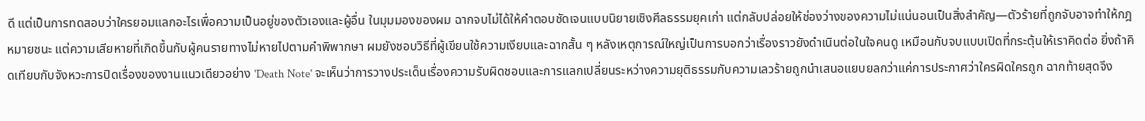ดี แต่เป็นการทดสอบว่าใครยอมแลกอะไรเพื่อความเป็นอยู่ของตัวเองและผู้อื่น ในมุมมองของผม ฉากจบไม่ได้ให้คำตอบชัดเจนแบบนิยายเชิงศีลธรรมยุคเก่า แต่กลับปล่อยให้ช่องว่างของความไม่แน่นอนเป็นสิ่งสำคัญ—ตัวร้ายที่ถูกจับอาจทำให้กฎหมายชนะ แต่ความเสียหายที่เกิดขึ้นกับผู้คนรายทางไม่หายไปตามคำพิพากษา ผมยังชอบวิธีที่ผู้เขียนใช้ความเงียบและฉากสั้น ๆ หลังเหตุการณ์ใหญ่เป็นการบอกว่าเรื่องราวยังดำเนินต่อในใจคนดู เหมือนกับจบแบบเปิดที่กระตุ้นให้เราคิดต่อ ยิ่งถ้าคิดเทียบกับจังหวะการปิดเรื่องของงานแนวเดียวอย่าง 'Death Note' จะเห็นว่าการวางประเด็นเรื่องความรับผิดชอบและการแลกเปลี่ยนระหว่างความยุติธรรมกับความเลวร้ายถูกนำเสนอแยบยลกว่าแค่การประกาศว่าใครผิดใครถูก ฉากท้ายสุดจึง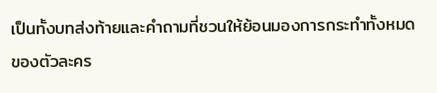เป็นทั้งบทส่งท้ายและคำถามที่ชวนให้ย้อนมองการกระทำทั้งหมดของตัวละคร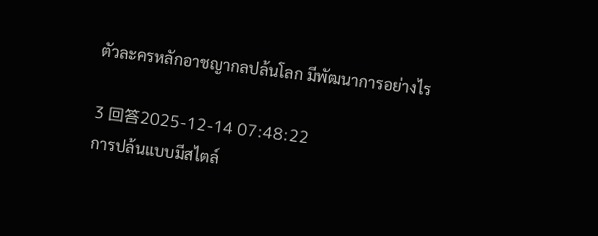ตัวละครหลักอาชญากลปล้นโลก มีพัฒนาการอย่างไร

3 回答2025-12-14 07:48:22
การปล้นแบบมีสไตล์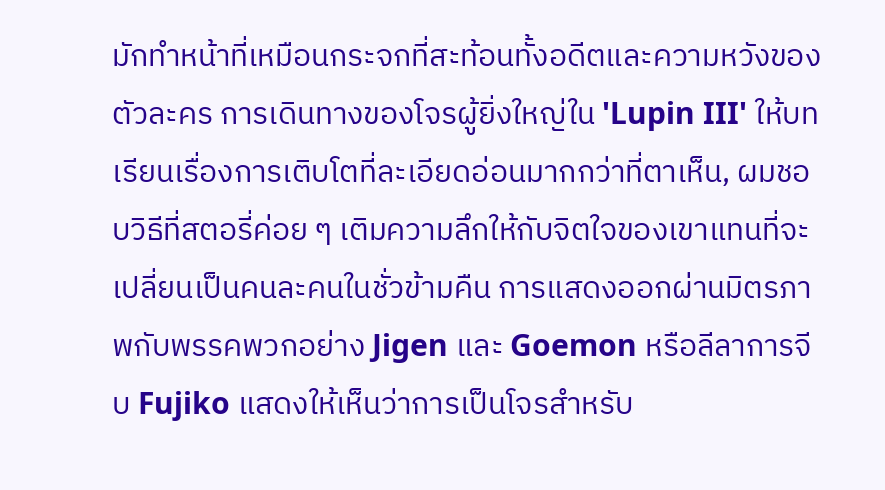มักทำหน้าที่เหมือนกระจกที่สะท้อนทั้งอดีตและความหวังของตัวละคร การเดินทางของโจรผู้ยิ่งใหญ่ใน 'Lupin III' ให้บทเรียนเรื่องการเติบโตที่ละเอียดอ่อนมากกว่าที่ตาเห็น, ผมชอบวิธีที่สตอรี่ค่อย ๆ เติมความลึกให้กับจิตใจของเขาแทนที่จะเปลี่ยนเป็นคนละคนในชั่วข้ามคืน การแสดงออกผ่านมิตรภาพกับพรรคพวกอย่าง Jigen และ Goemon หรือลีลาการจีบ Fujiko แสดงให้เห็นว่าการเป็นโจรสำหรับ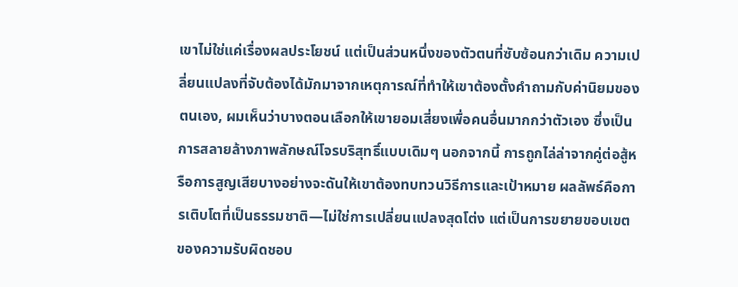เขาไม่ใช่แค่เรื่องผลประโยชน์ แต่เป็นส่วนหนึ่งของตัวตนที่ซับซ้อนกว่าเดิม ความเปลี่ยนแปลงที่จับต้องได้มักมาจากเหตุการณ์ที่ทำให้เขาต้องตั้งคำถามกับค่านิยมของตนเอง, ผมเห็นว่าบางตอนเลือกให้เขายอมเสี่ยงเพื่อคนอื่นมากกว่าตัวเอง ซึ่งเป็นการสลายล้างภาพลักษณ์โจรบริสุทธิ์แบบเดิมๆ นอกจากนี้ การถูกไล่ล่าจากคู่ต่อสู้หรือการสูญเสียบางอย่างจะดันให้เขาต้องทบทวนวิธีการและเป้าหมาย ผลลัพธ์คือการเติบโตที่เป็นธรรมชาติ—ไม่ใช่การเปลี่ยนแปลงสุดโต่ง แต่เป็นการขยายขอบเขตของความรับผิดชอบ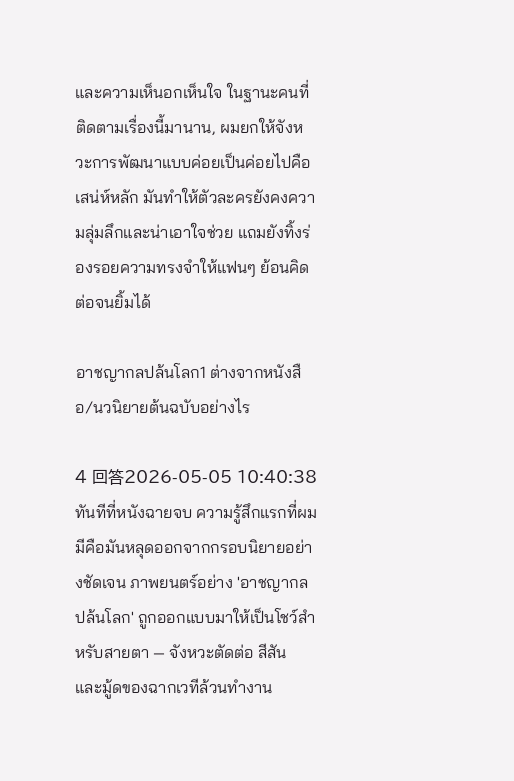และความเห็นอกเห็นใจ ในฐานะคนที่ติดตามเรื่องนี้มานาน, ผมยกให้จังหวะการพัฒนาแบบค่อยเป็นค่อยไปคือเสน่ห์หลัก มันทำให้ตัวละครยังคงความลุ่มลึกและน่าเอาใจช่วย แถมยังทิ้งร่องรอยความทรงจำให้แฟนๆ ย้อนคิดต่อจนยิ้มได้

อาชญากลปล้นโลก1 ต่างจากหนังสือ/นวนิยายต้นฉบับอย่างไร

4 回答2026-05-05 10:40:38
ทันทีที่หนังฉายจบ ความรู้สึกแรกที่ผมมีคือมันหลุดออกจากกรอบนิยายอย่างชัดเจน ภาพยนตร์อย่าง 'อาชญากลปล้นโลก' ถูกออกแบบมาให้เป็นโชว์สำหรับสายตา — จังหวะตัดต่อ สีสัน และมู้ดของฉากเวทีล้วนทำงาน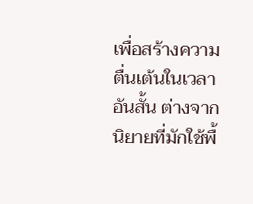เพื่อสร้างความตื่นเต้นในเวลาอันสั้น ต่างจากนิยายที่มักใช้พื้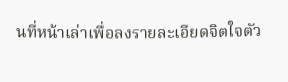นที่หน้าเล่าเพื่อลงรายละเอียดจิตใจตัว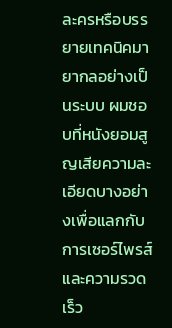ละครหรือบรรยายเทคนิคมายากลอย่างเป็นระบบ ผมชอบที่หนังยอมสูญเสียความละเอียดบางอย่างเพื่อแลกกับการเซอร์ไพรส์และความรวดเร็ว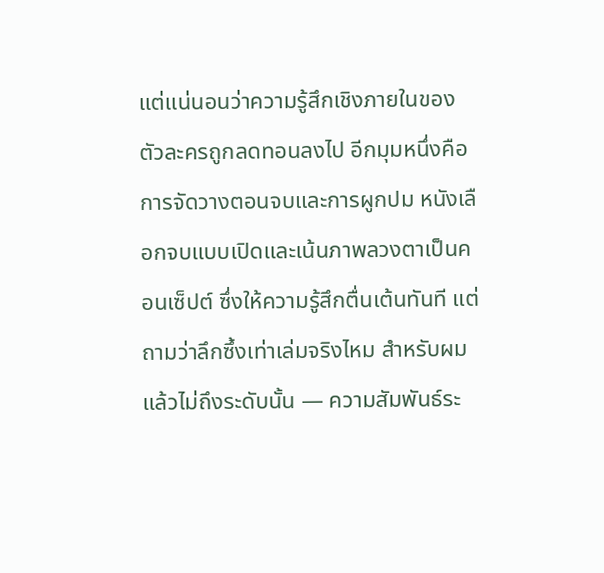แต่แน่นอนว่าความรู้สึกเชิงภายในของตัวละครถูกลดทอนลงไป อีกมุมหนึ่งคือการจัดวางตอนจบและการผูกปม หนังเลือกจบแบบเปิดและเน้นภาพลวงตาเป็นคอนเซ็ปต์ ซึ่งให้ความรู้สึกตื่นเต้นทันที แต่ถามว่าลึกซึ้งเท่าเล่มจริงไหม สำหรับผมแล้วไม่ถึงระดับนั้น — ความสัมพันธ์ระ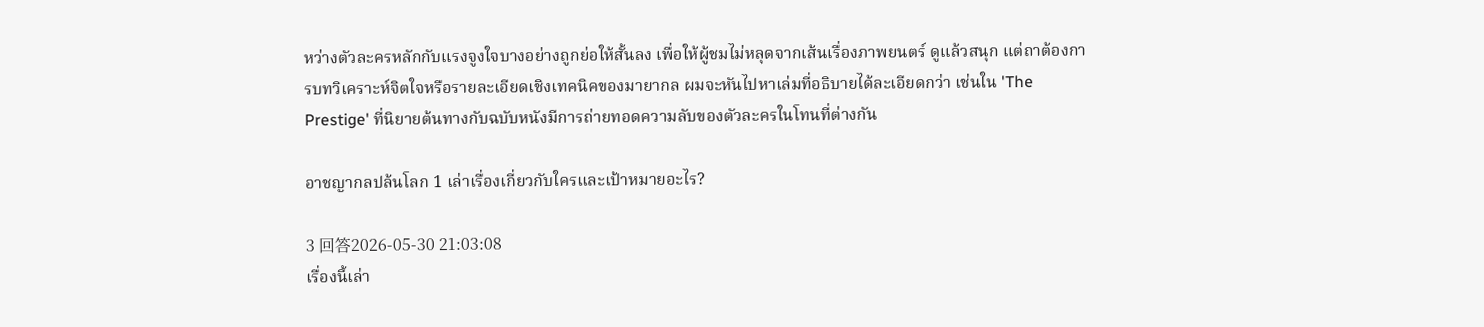หว่างตัวละครหลักกับแรงจูงใจบางอย่างถูกย่อให้สั้นลง เพื่อให้ผู้ชมไม่หลุดจากเส้นเรื่องภาพยนตร์ ดูแล้วสนุก แต่ถาต้องการบทวิเคราะห์จิตใจหรือรายละเอียดเชิงเทคนิคของมายากล ผมจะหันไปหาเล่มที่อธิบายได้ละเอียดกว่า เช่นใน 'The Prestige' ที่นิยายต้นทางกับฉบับหนังมีการถ่ายทอดความลับของตัวละครในโทนที่ต่างกัน

อาชญากลปล้นโลก 1 เล่าเรื่องเกี่ยวกับใครและเป้าหมายอะไร?

3 回答2026-05-30 21:03:08
เรื่องนี้เล่า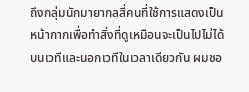ถึงกลุ่มนักมายากลสี่คนที่ใช้การแสดงเป็นหน้ากากเพื่อทำสิ่งที่ดูเหมือนจะเป็นไปไม่ได้บนเวทีและนอกเวทีในเวลาเดียวกัน ผมชอ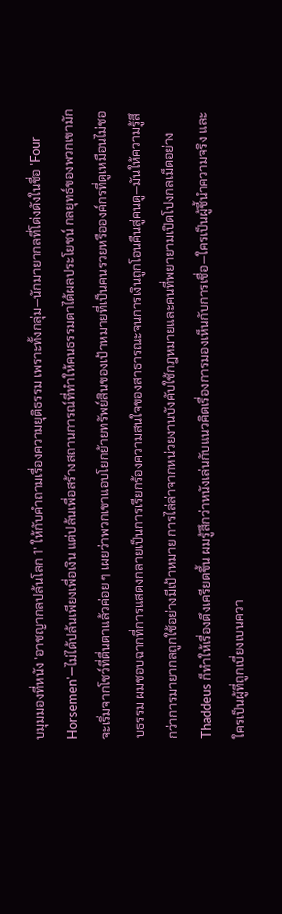บมุมมองที่หนัง 'อาชญากลปล้นโลก 1' ให้กับคำถามเรื่องความยุติธรรม เพราะทั้งกลุ่ม—นักมายากลที่โด่งดังในชื่อ 'Four Horsemen'—ไม่ได้ปล้นเพียงเพื่อเงิน แต่ปล้นเพื่อสร้างสถานการณ์ที่ทำให้คนธรรมดาได้ผลประโยชน์ กลยุทธ์ของพวกเขามักจะเริ่มจากโชว์ที่ตื่นตาแล้วค่อย ๆ เผยว่าพวกเขาแอบโยกย้ายทรัพย์สินของเป้าหมายที่เป็นคนรวยหรือองค์กรที่ดูเหมือนไม่ชอบธรรม ผมชอบฉากที่การแสดงกลายเป็นการเรียกร้องความสนใจของสาธารณะจนการเงินถูกโอนคืนสู่คนดู—มันให้ความรู้สึกว่าการมายากลถูกใช้อย่างมีเป้าหมาย การไล่ล่าจากหน่วยงานบังคับใช้กฎหมายและคนที่พยายามเปิดโปงกลเม็ดอย่าง Thaddeus ก็ทำให้เรื่องตึงเครียดขึ้น ผมรู้สึกว่าหนังเล่นกับแนวคิดเรื่องการมองเห็นกับการเชื่อ—ใครเป็นผู้ชี้นำความจริง และใครเป็นผู้ที่ถูกเบี่ยงเบนควา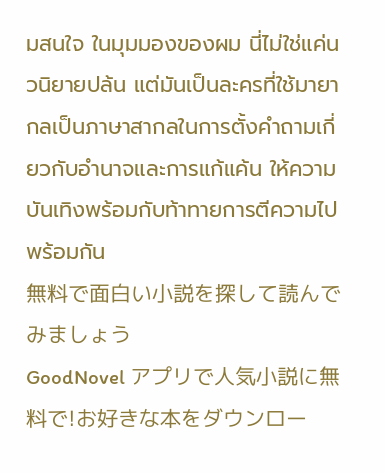มสนใจ ในมุมมองของผม นี่ไม่ใช่แค่นวนิยายปล้น แต่มันเป็นละครที่ใช้มายากลเป็นภาษาสากลในการตั้งคำถามเกี่ยวกับอำนาจและการแก้แค้น ให้ความบันเทิงพร้อมกับท้าทายการตีความไปพร้อมกัน
無料で面白い小説を探して読んでみましょう
GoodNovel アプリで人気小説に無料で!お好きな本をダウンロー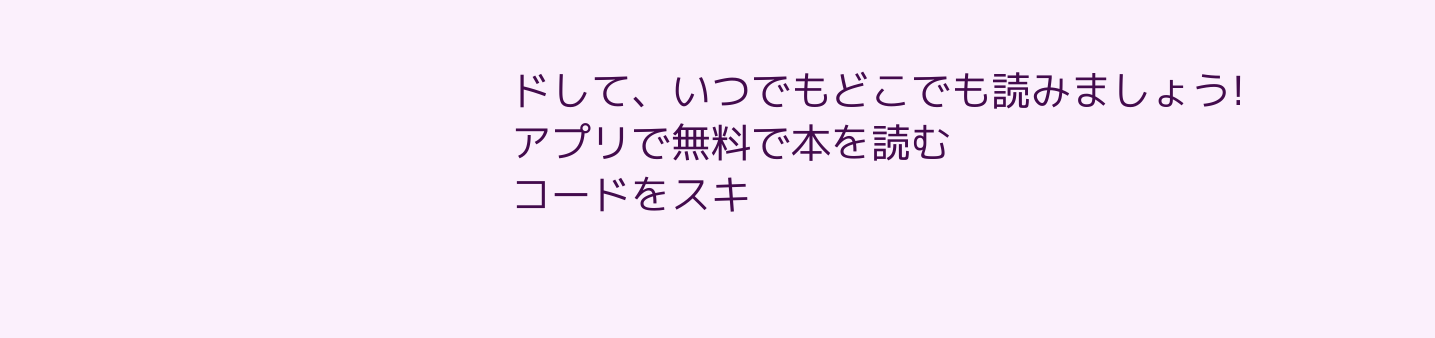ドして、いつでもどこでも読みましょう!
アプリで無料で本を読む
コードをスキ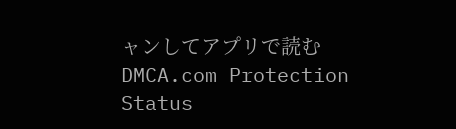ャンしてアプリで読む
DMCA.com Protection Status